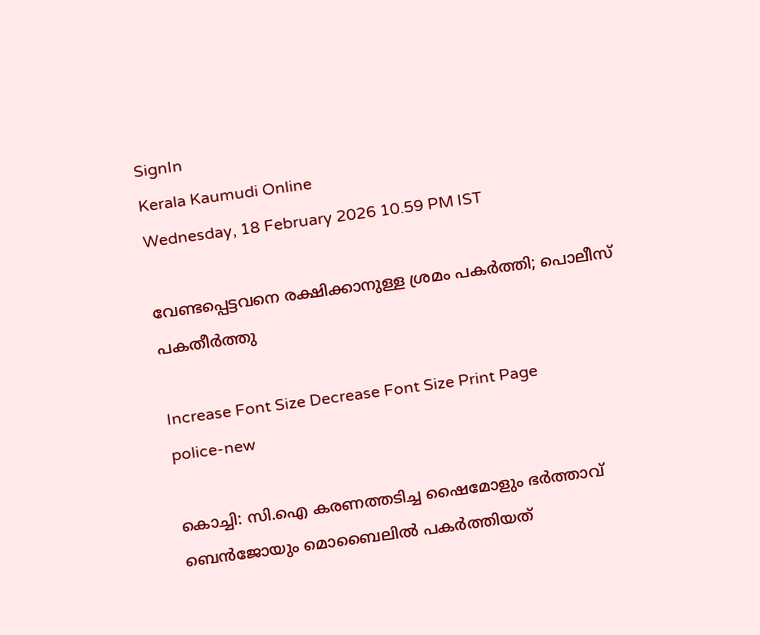SignIn
Kerala Kaumudi Online
Wednesday, 18 February 2026 10.59 PM IST

വേണ്ടപ്പെട്ടവനെ രക്ഷിക്കാനുള്ള ശ്രമം പകർത്തി; പൊലീസ് പകതീർത്തു

Increase Font Size Decrease Font Size Print Page
police-new

കൊച്ചി: സി.ഐ കരണത്തടിച്ച ഷൈമോളും ഭർത്താവ് ബെൻജോയും മൊബൈലിൽ പകർത്തിയത്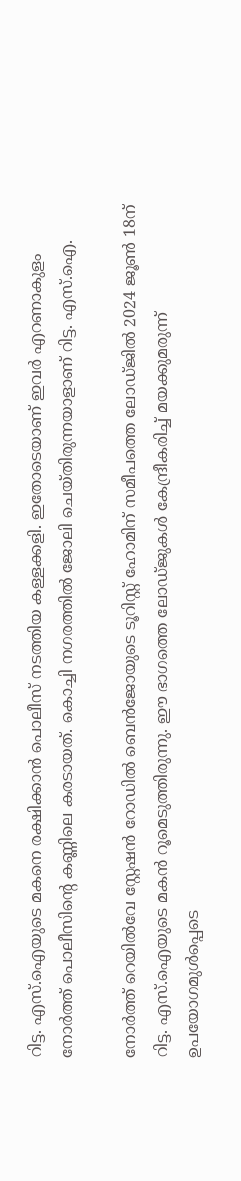റിട്ട. എസ്.ഐയുടെ മകനെ രക്ഷിക്കാൻ പൊലീസ് നടത്തിയ കള്ളക്കളി. ഇതോടെയാണ് ഇവർ എറണാകുളം നോ‌‌ർത്ത് പൊലീസിന്റെ കണ്ണിലെ കരടായത്. കൊച്ചി നഗരത്തിൽ ജോലി ചെയ്തിരുന്നയാളാണ് റിട്ട. എസ്.ഐ.

നോർത്ത് റെയിൽവേ സ്റ്റേഷൻ റോഡിൽ ബെൻജോയുടെ ടൂറിസ്റ്റ് ഹോമിന് സമീപത്തെ ലോ‌ഡ്ജിൽ 2024 ജൂൺ 18ന് റിട്ട. എസ്.ഐയുടെ മകൻ റൂമെടുത്തിരുന്നു. ഈ ഭാഗത്തെ ലോ‌‌ഡ്ജുകൾ കേന്ദ്രീകരിച്ച് മയക്കുമരുന്ന് ഉപയോഗമുൾപ്പെടെ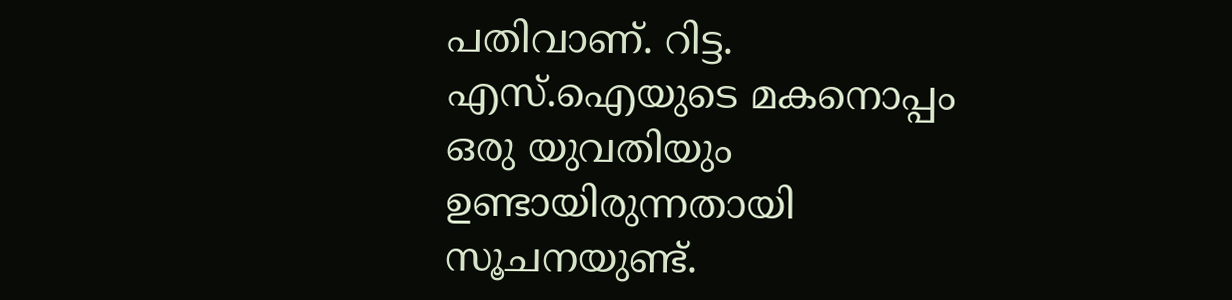പതിവാണ്. റിട്ട. എസ്.ഐയുടെ മകനൊപ്പം ഒരു യുവതിയും ഉണ്ടായിരുന്നതായി സൂചനയുണ്ട്.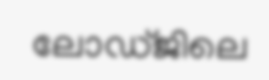ലോഡ്ജിലെ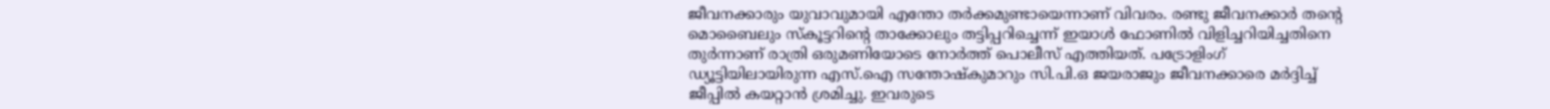ജീവനക്കാരും യുവാവുമായി എന്തോ തർക്കമുണ്ടായെന്നാണ് വിവരം. രണ്ടു ജീവനക്കാർ തന്റെ മൊബൈലും സ്കൂട്ടറിന്റെ താക്കോലും തട്ടിപ്പറിച്ചെന്ന് ഇയാൾ ഫോണിൽ വിളിച്ചറിയിച്ചതിനെ തുർന്നാണ് രാത്രി ഒരുമണിയോടെ നോർത്ത് പൊലീസ് എത്തിയത്. പട്രോളിംഗ് ഡ്യൂട്ടിയിലായിരുന്ന എസ്.ഐ സന്തോഷ്‌കുമാറും സി.പി.ഒ ജയരാജും ജീവനക്കാരെ മർദ്ദിച്ച് ജീപ്പിൽ കയറ്റാൻ ശ്രമിച്ചു. ഇവരുടെ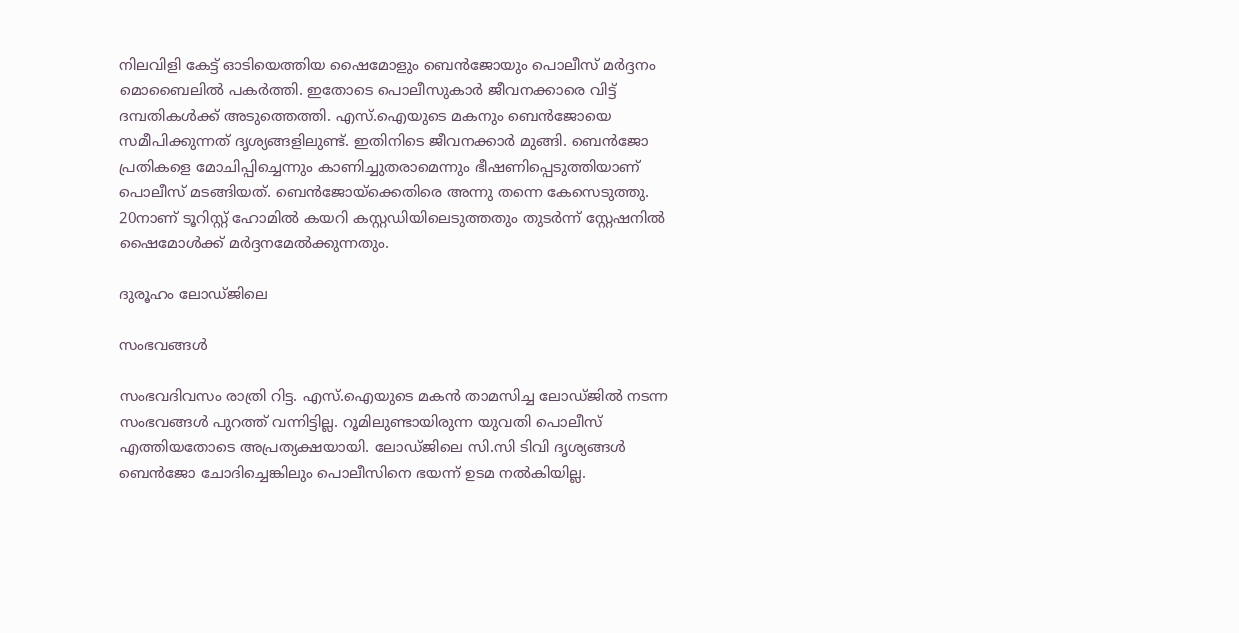നിലവിളി കേട്ട് ഓടിയെത്തിയ ഷൈമോളും ബെൻജോയും പൊലീസ് മർദ്ദനം മൊബൈലിൽ പകർത്തി. ഇതോടെ പൊലീസുകാർ ജീവനക്കാരെ വിട്ട് ദമ്പതികൾക്ക് അടുത്തെത്തി. എസ്.ഐയുടെ മകനും ബെൻജോയെ സമീപിക്കുന്നത് ദൃശ്യങ്ങളിലുണ്ട്. ഇതിനിടെ ജീവനക്കാർ മുങ്ങി. ബെൻജോ പ്രതികളെ മോചിപ്പിച്ചെന്നും കാണിച്ചുതരാമെന്നും ഭീഷണിപ്പെ‌ടുത്തിയാണ് പൊലീസ് മടങ്ങിയത്. ബെൻജോയ്‌ക്കെതിരെ അന്നു തന്നെ കേസെടുത്തു. 20നാണ് ടൂറിസ്റ്റ് ഹോമിൽ കയറി കസ്റ്റഡിയിലെടുത്തതും തുടർന്ന് സ്റ്റേഷനിൽ ഷൈമോൾക്ക് മർദ്ദനമേൽക്കുന്നതും.

ദുരൂഹം ലോഡ്ജിലെ

സംഭവങ്ങൾ

സംഭവദിവസം രാത്രി റിട്ട. എസ്.ഐയുടെ മകൻ താമസിച്ച ലോഡ്ജിൽ നടന്ന സംഭവങ്ങൾ പുറത്ത് വന്നിട്ടില്ല. റൂമിലുണ്ടായിരുന്ന യുവതി പൊലീസ് എത്തിയതോടെ അപ്രത്യക്ഷയായി. ലോഡ്ജിലെ സി.സി ടിവി ദൃശ്യങ്ങൾ ബെൻജോ ചോദിച്ചെങ്കിലും പൊലീസിനെ ഭയന്ന് ഉടമ നൽകിയില്ല.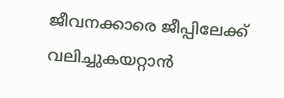ജീവനക്കാരെ ജീപ്പിലേക്ക് വലിച്ചുകയറ്റാൻ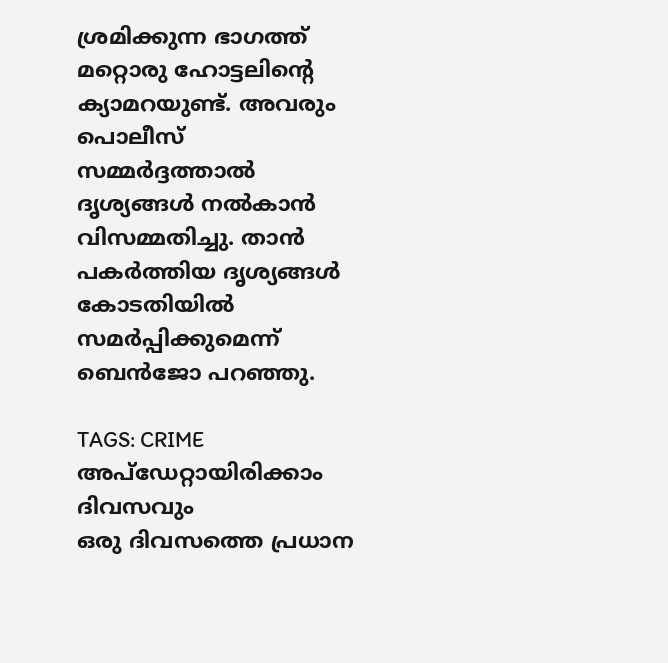ശ്രമിക്കുന്ന ഭാഗത്ത് മറ്റൊരു ഹോട്ടലിന്റെ ക്യാമറയുണ്ട്. അവരും പൊലീസ് സമ്മർദ്ദത്താൽ ദൃശ്യങ്ങൾ നൽകാൻ വിസമ്മതിച്ചു. താൻ പകർത്തിയ ദൃശ്യങ്ങൾ കോടതിയിൽ സമർപ്പിക്കുമെന്ന് ബെൻജോ പറഞ്ഞു.

TAGS: CRIME
അപ്ഡേറ്റായിരിക്കാം ദിവസവും
ഒരു ദിവസത്തെ പ്രധാന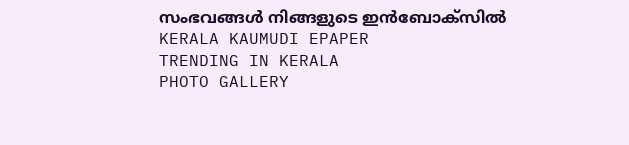സംഭവങ്ങൾ നിങ്ങളുടെ ഇൻബോക്സിൽ
KERALA KAUMUDI EPAPER
TRENDING IN KERALA
PHOTO GALLERY